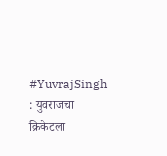#YuvrajSingh : युवराजचा क्रिकेटला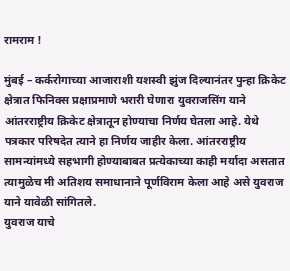रामराम !

मुंबई – कर्करोगाच्या आजाराशी यशस्वी झुंज दिल्यानंतर पुन्हा क्रिकेट क्षेत्रात फिनिक्स प्रक्षाप्रमाणे भरारी घेणारा युवराजसिंग याने आंतरराष्ट्रीय क्रिकेट क्षेत्रातून होण्याचा निर्णय घेतला आहे. येथे पत्रकार परिषदेत त्याने हा निर्णय जाहीर केला. आंतरराष्ट्रीय सामन्यांमध्ये सहभागी होण्याबाबत प्रत्येकाच्या काही मर्यादा असतात त्यामुळेच मी अतिशय समाधानाने पूर्णविराम केला आहे असे युवराज याने यावेळी सांगितले.
युवराज याचे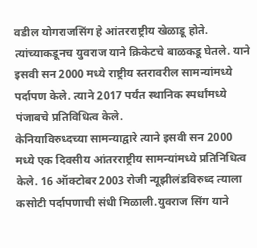वडील योगराजसिंग हे आंतरराष्ट्रीय खेळाडू होते. त्यांच्याकडूनच युवराज याने क्रिकेटचे बाळकडू घेतले. याने इसवी सन 2000 मध्ये राष्ट्रीय स्तरावरील सामन्यांमध्ये पर्दापण केले. त्याने 2017 पर्यंत स्थानिक स्पर्धांमध्ये पंजाबचे प्रतिविधित्व केले.
केनियाविरुध्दच्या सामन्याद्वारे त्याने इसवी सन 2000 मध्ये एक दिवसीय आंतरराष्ट्रीय सामन्यांमध्ये प्रतिनिधित्व केले. 16 ऑक्टोबर 2003 रोजी न्यूझीलंडविरुध्द त्याला कसोटी पर्दापणाची संधी मिळाली.युवराज सिंग याने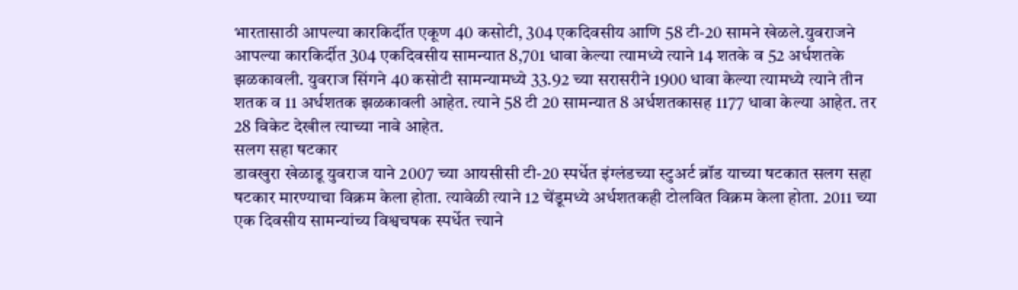भारतासाठी आपल्या कारकिर्दीत एकूण 40 कसोटी, 304 एकदिवसीय आणि 58 टी-20 सामने खेळले.युवराजने आपल्या कारकिर्दीत 304 एकदिवसीय सामन्यात 8,701 धावा केल्या त्यामध्ये त्याने 14 शतके व 52 अर्धशतके झळकावली. युवराज सिंगने 40 कसोटी सामन्यामध्ये 33.92 च्या सरासरीने 1900 धावा केल्या त्यामध्ये त्याने तीन शतक व 11 अर्धशतक झळकावली आहेत. त्याने 58 टी 20 सामन्यात 8 अर्धशतकासह 1177 धावा केल्या आहेत. तर 28 विकेट देखील त्याच्या नावे आहेत.
सलग सहा षटकार
डावखुरा खेळाडू युवराज याने 2007 च्या आयसीसी टी-20 स्पर्धेत इंग्लंडच्या स्टुअर्ट ब्रॉड याच्या षटकात सलग सहा षटकार मारण्याचा विक्रम केला होता. त्यावेळी त्याने 12 चेंडूमध्ये अर्धशतकही टोलवित विक्रम केला होता. 2011 च्या एक दिवसीय सामन्यांच्य विश्वचषक स्पर्धेत त्त्याने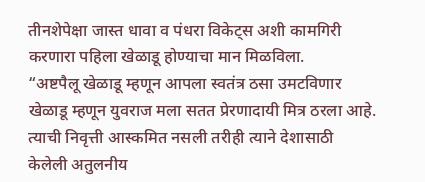तीनशेपेक्षा जास्त धावा व पंधरा विकेट्स अशी कामगिरी करणारा पहिला खेळाडू होण्याचा मान मिळविला.
“अष्टपैलू खेळाडू म्हणून आपला स्वतंत्र ठसा उमटविणार खेळाडू म्हणून युवराज मला सतत प्रेरणादायी मित्र ठरला आहे. त्याची निवृत्ती आस्कमित नसली तरीही त्याने देशासाठी केलेली अतुलनीय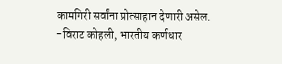कामगिरी सर्वांना प्रोत्साहान देणारी असेल.
-विराट कोहली, भारतीय कर्णधार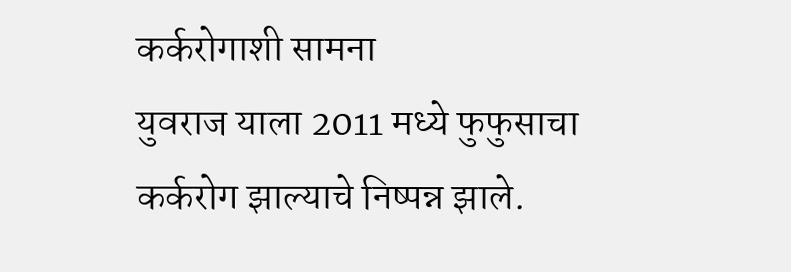कर्करोगाशी सामना
युवराज याला 2011 मध्ये फुफुसाचा कर्करोग झाल्याचे निष्पन्न झाले.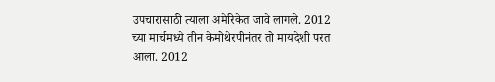उपचारासाठी त्याला अमेरिकेत जावे लागले. 2012 च्या मार्चमध्ये तीन केमोथेरपीनंतर तो मायदेशी परत आला. 2012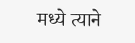मध्ये त्याने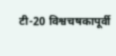टी-20 विश्वचषकापूर्वी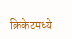क्रिकेटमध्ये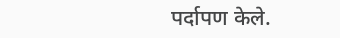पर्दापण केले.